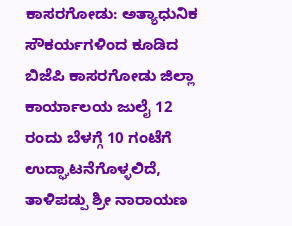ಕಾಸರಗೋಡು: ಅತ್ಯಾಧುನಿಕ ಸೌಕರ್ಯಗಳಿಂದ ಕೂಡಿದ ಬಿಜೆಪಿ ಕಾಸರಗೋಡು ಜಿಲ್ಲಾ ಕಾರ್ಯಾಲಯ ಜುಲೈ 12 ರಂದು ಬೆಳಗ್ಗೆ 10 ಗಂಟೆಗೆ ಉದ್ಘಾಟನೆಗೊಳ್ಳಲಿದೆ,
ತಾಳಿಪಡ್ಪು ಶ್ರೀ ನಾರಾಯಣ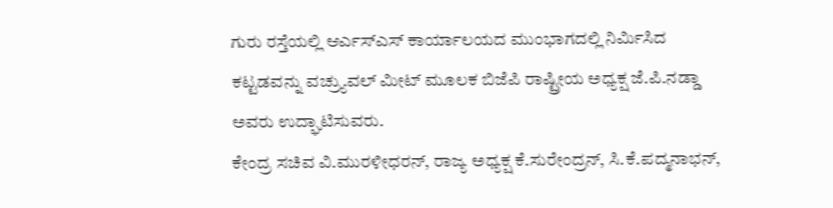ಗುರು ರಸ್ತೆಯಲ್ಲಿ ಆರ್ಎಸ್ಎಸ್ ಕಾರ್ಯಾಲಯದ ಮುಂಭಾಗದಲ್ಲಿ ನಿರ್ಮಿಸಿದ ಕಟ್ಟಡವನ್ನು ವಚ್ರ್ಯುವಲ್ ಮೀಟ್ ಮೂಲಕ ಬಿಜೆಪಿ ರಾಷ್ಟ್ರೀಯ ಅಧ್ಯಕ್ಷ ಜೆ.ಪಿ.ನಡ್ಡಾ ಅವರು ಉದ್ಘಾಟಿಸುವರು.
ಕೇಂದ್ರ ಸಚಿವ ವಿ.ಮುರಳೀಧರನ್, ರಾಜ್ಯ ಅಧ್ಯಕ್ಷ ಕೆ.ಸುರೇಂದ್ರನ್, ಸಿ.ಕೆ.ಪದ್ಮನಾಭನ್,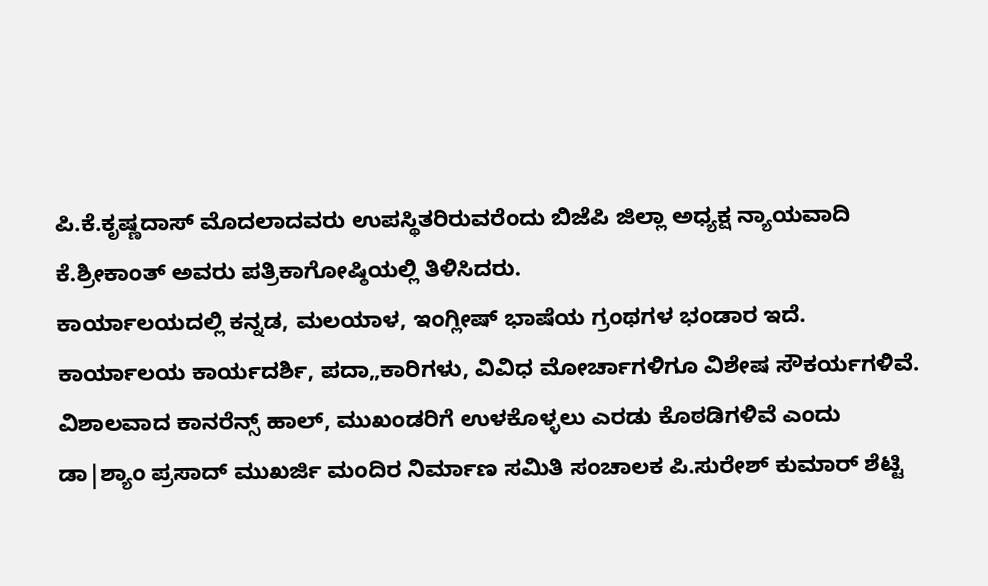ಪಿ.ಕೆ.ಕೃಷ್ಣದಾಸ್ ಮೊದಲಾದವರು ಉಪಸ್ಥಿತರಿರುವರೆಂದು ಬಿಜೆಪಿ ಜಿಲ್ಲಾ ಅಧ್ಯಕ್ಷ ನ್ಯಾಯವಾದಿ ಕೆ.ಶ್ರೀಕಾಂತ್ ಅವರು ಪತ್ರಿಕಾಗೋಷ್ಠಿಯಲ್ಲಿ ತಿಳಿಸಿದರು.
ಕಾರ್ಯಾಲಯದಲ್ಲಿ ಕನ್ನಡ, ಮಲಯಾಳ, ಇಂಗ್ಲೀಷ್ ಭಾಷೆಯ ಗ್ರಂಥಗಳ ಭಂಡಾರ ಇದೆ. ಕಾರ್ಯಾಲಯ ಕಾರ್ಯದರ್ಶಿ, ಪದಾ„ಕಾರಿಗಳು, ವಿವಿಧ ಮೋರ್ಚಾಗಳಿಗೂ ವಿಶೇಷ ಸೌಕರ್ಯಗಳಿವೆ. ವಿಶಾಲವಾದ ಕಾನರೆನ್ಸ್ ಹಾಲ್, ಮುಖಂಡರಿಗೆ ಉಳಕೊಳ್ಳಲು ಎರಡು ಕೊಠಡಿಗಳಿವೆ ಎಂದು ಡಾ|ಶ್ಯಾಂ ಪ್ರಸಾದ್ ಮುಖರ್ಜಿ ಮಂದಿರ ನಿರ್ಮಾಣ ಸಮಿತಿ ಸಂಚಾಲಕ ಪಿ.ಸುರೇಶ್ ಕುಮಾರ್ ಶೆಟ್ಟಿ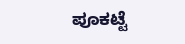ಪೂಕಟ್ಟೆ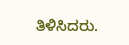ತಿಳಿಸಿದರು.